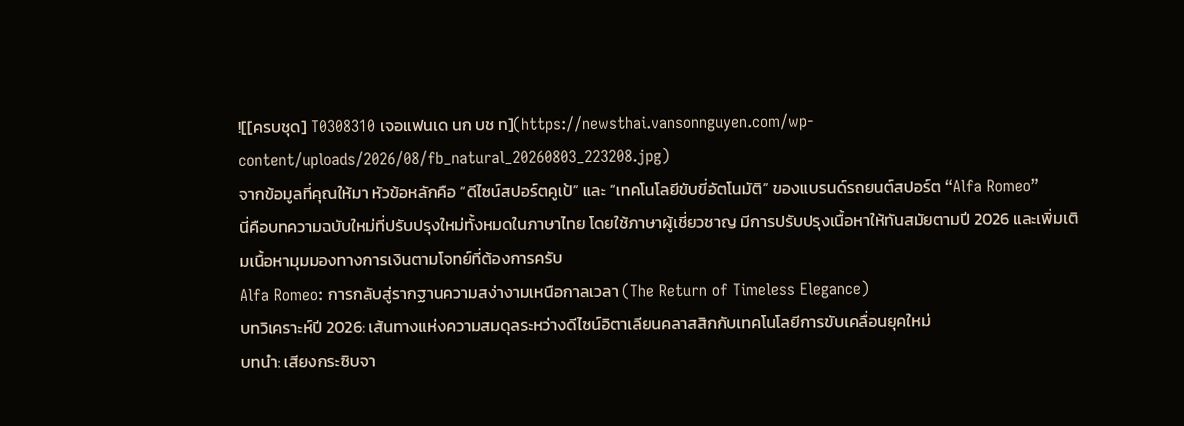![[ครบชุด] T0308310 เจอแฟนเด นก บช ท](https://newsthai.vansonnguyen.com/wp-content/uploads/2026/08/fb_natural_20260803_223208.jpg)
จากข้อมูลที่คุณให้มา หัวข้อหลักคือ “ดีไซน์สปอร์ตคูเป้” และ “เทคโนโลยีขับขี่อัตโนมัติ” ของแบรนด์รถยนต์สปอร์ต “Alfa Romeo”
นี่คือบทความฉบับใหม่ที่ปรับปรุงใหม่ทั้งหมดในภาษาไทย โดยใช้ภาษาผู้เชี่ยวชาญ มีการปรับปรุงเนื้อหาให้ทันสมัยตามปี 2026 และเพิ่มเติมเนื้อหามุมมองทางการเงินตามโจทย์ที่ต้องการครับ
Alfa Romeo: การกลับสู่รากฐานความสง่างามเหนือกาลเวลา (The Return of Timeless Elegance)
บทวิเคราะห์ปี 2026: เส้นทางแห่งความสมดุลระหว่างดีไซน์อิตาเลียนคลาสสิกกับเทคโนโลยีการขับเคลื่อนยุคใหม่
บทนำ: เสียงกระซิบจา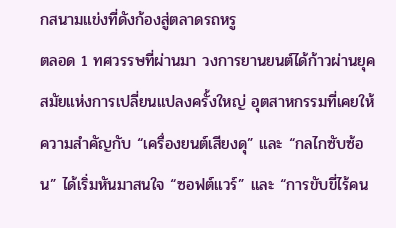กสนามแข่งที่ดังก้องสู่ตลาดรถหรู
ตลอด 1 ทศวรรษที่ผ่านมา วงการยานยนต์ได้ก้าวผ่านยุคสมัยแห่งการเปลี่ยนแปลงครั้งใหญ่ อุตสาหกรรมที่เคยให้ความสำคัญกับ “เครื่องยนต์เสียงดุ” และ “กลไกซับซ้อน” ได้เริ่มหันมาสนใจ “ซอฟต์แวร์” และ “การขับขี่ไร้คน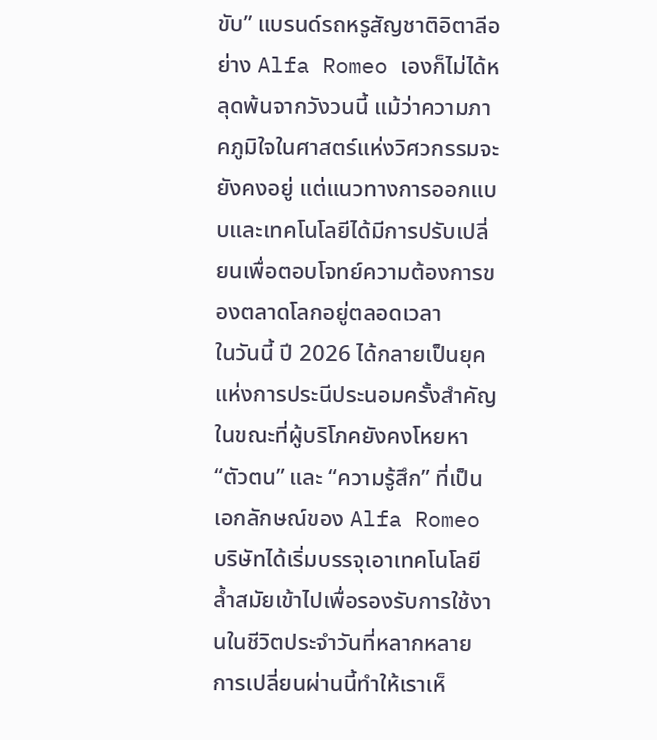ขับ” แบรนด์รถหรูสัญชาติอิตาลีอย่าง Alfa Romeo เองก็ไม่ได้หลุดพ้นจากวังวนนี้ แม้ว่าความภาคภูมิใจในศาสตร์แห่งวิศวกรรมจะยังคงอยู่ แต่แนวทางการออกแบบและเทคโนโลยีได้มีการปรับเปลี่ยนเพื่อตอบโจทย์ความต้องการของตลาดโลกอยู่ตลอดเวลา
ในวันนี้ ปี 2026 ได้กลายเป็นยุคแห่งการประนีประนอมครั้งสำคัญ ในขณะที่ผู้บริโภคยังคงโหยหา “ตัวตน” และ “ความรู้สึก” ที่เป็นเอกลักษณ์ของ Alfa Romeo บริษัทได้เริ่มบรรจุเอาเทคโนโลยีล้ำสมัยเข้าไปเพื่อรองรับการใช้งานในชีวิตประจำวันที่หลากหลาย การเปลี่ยนผ่านนี้ทำให้เราเห็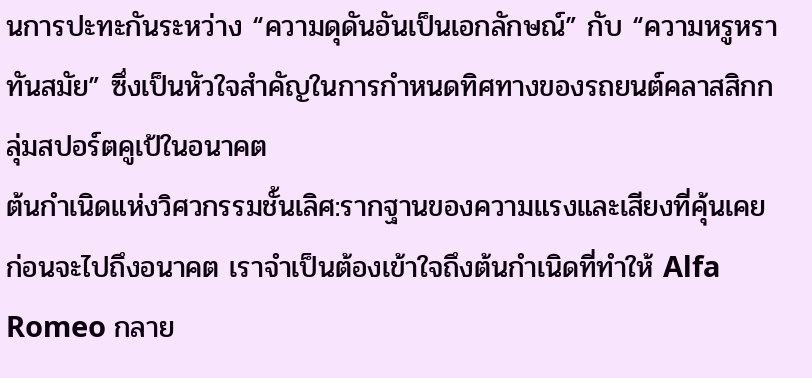นการปะทะกันระหว่าง “ความดุดันอันเป็นเอกลักษณ์” กับ “ความหรูหราทันสมัย” ซึ่งเป็นหัวใจสำคัญในการกำหนดทิศทางของรถยนต์คลาสสิกกลุ่มสปอร์ตคูเป้ในอนาคต
ต้นกำเนิดแห่งวิศวกรรมชั้นเลิศ:รากฐานของความแรงและเสียงที่คุ้นเคย
ก่อนจะไปถึงอนาคต เราจำเป็นต้องเข้าใจถึงต้นกำเนิดที่ทำให้ Alfa Romeo กลาย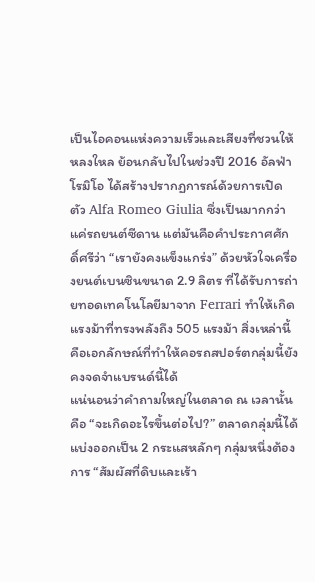เป็นไอคอนแห่งความเร็วและเสียงที่ชวนให้หลงใหล ย้อนกลับไปในช่วงปี 2016 อัลฟ่า โรมิโอ ได้สร้างปรากฏการณ์ด้วยการเปิดตัว Alfa Romeo Giulia ซึ่งเป็นมากกว่าแค่รถยนต์ซีดาน แต่มันคือคำประกาศศักดิ์ศรีว่า “เรายังคงแข็งแกร่ง” ด้วยหัวใจเครื่องยนต์เบนซินขนาด 2.9 ลิตร ที่ได้รับการถ่ายทอดเทคโนโลยีมาจาก Ferrari ทำให้เกิดแรงม้าที่ทรงพลังถึง 505 แรงม้า สิ่งเหล่านี้คือเอกลักษณ์ที่ทำให้คอรถสปอร์ตกลุ่มนี้ยังคงจดจำแบรนด์นี้ได้
แน่นอนว่าคำถามใหญ่ในตลาด ณ เวลานั้นคือ “จะเกิดอะไรขึ้นต่อไป?” ตลาดกลุ่มนี้ได้แบ่งออกเป็น 2 กระแสหลักๆ กลุ่มหนึ่งต้องการ “สัมผัสที่ดิบและเร้า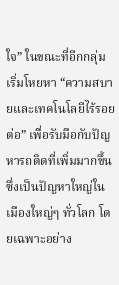ใจ” ในขณะที่อีกกลุ่มเริ่มโหยหา “ความสบายและเทคโนโลยีไร้รอยต่อ” เพื่อรับมือกับปัญหารถติดที่เพิ่มมากขึ้น ซึ่งเป็นปัญหาใหญ่ในเมืองใหญ่ๆ ทั่วโลก โดยเฉพาะอย่าง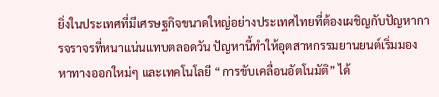ยิ่งในประเทศที่มีเศรษฐกิจขนาดใหญ่อย่างประเทศไทยที่ต้องเผชิญกับปัญหาการจราจรที่หนาแน่นแทบตลอดวัน ปัญหานี้ทำให้อุตสาหกรรมยานยนต์เริ่มมองหาทางออกใหม่ๆ และเทคโนโลยี “การขับเคลื่อนอัตโนมัติ” ได้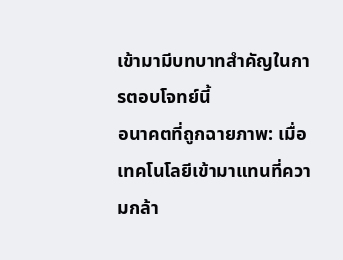เข้ามามีบทบาทสำคัญในการตอบโจทย์นี้
อนาคตที่ถูกฉายภาพ: เมื่อเทคโนโลยีเข้ามาแทนที่ความกล้า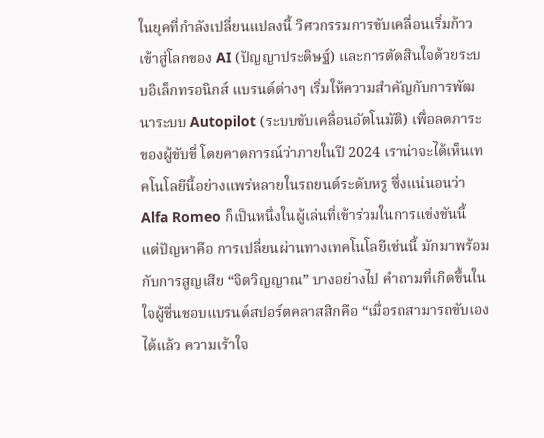ในยุคที่กำลังเปลี่ยนแปลงนี้ วิศวกรรมการขับเคลื่อนเริ่มก้าวเข้าสู่โลกของ AI (ปัญญาประดิษฐ์) และการตัดสินใจด้วยระบบอิเล็กทรอนิกส์ แบรนด์ต่างๆ เริ่มให้ความสำคัญกับการพัฒนาระบบ Autopilot (ระบบขับเคลื่อนอัตโนมัติ) เพื่อลดภาระของผู้ขับขี่ โดยคาดการณ์ว่าภายในปี 2024 เราน่าจะได้เห็นเทคโนโลยีนี้อย่างแพร่หลายในรถยนต์ระดับหรู ซึ่งแน่นอนว่า Alfa Romeo ก็เป็นหนึ่งในผู้เล่นที่เข้าร่วมในการแข่งขันนี้
แต่ปัญหาคือ การเปลี่ยนผ่านทางเทคโนโลยีเช่นนี้ มักมาพร้อมกับการสูญเสีย “จิตวิญญาณ” บางอย่างไป คำถามที่เกิดขึ้นในใจผู้ชื่นชอบแบรนด์สปอร์ตคลาสสิกคือ “เมื่อรถสามารถขับเองได้แล้ว ความเร้าใจ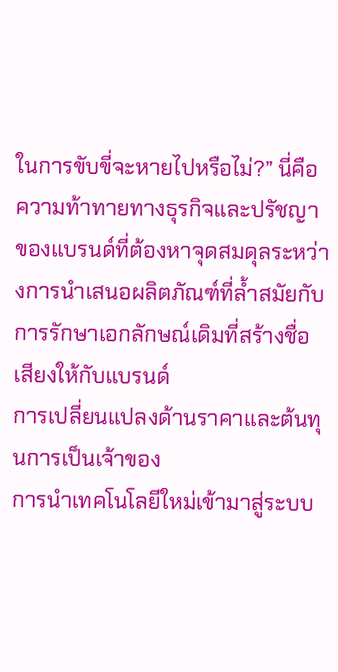ในการขับขี่จะหายไปหรือไม่?” นี่คือความท้าทายทางธุรกิจและปรัชญาของแบรนด์ที่ต้องหาจุดสมดุลระหว่างการนำเสนอผลิตภัณฑ์ที่ล้ำสมัยกับการรักษาเอกลักษณ์เดิมที่สร้างชื่อเสียงให้กับแบรนด์
การเปลี่ยนแปลงด้านราคาและต้นทุนการเป็นเจ้าของ
การนำเทคโนโลยีใหม่เข้ามาสู่ระบบ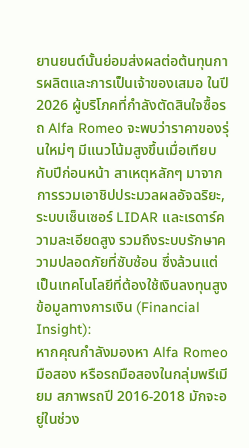ยานยนต์นั้นย่อมส่งผลต่อต้นทุนการผลิตและการเป็นเจ้าของเสมอ ในปี 2026 ผู้บริโภคที่กำลังตัดสินใจซื้อรถ Alfa Romeo จะพบว่าราคาของรุ่นใหม่ๆ มีแนวโน้มสูงขึ้นเมื่อเทียบกับปีก่อนหน้า สาเหตุหลักๆ มาจากการรวมเอาชิปประมวลผลอัจฉริยะ, ระบบเซ็นเซอร์ LIDAR และเรดาร์ความละเอียดสูง รวมถึงระบบรักษาความปลอดภัยที่ซับซ้อน ซึ่งล้วนแต่เป็นเทคโนโลยีที่ต้องใช้เงินลงทุนสูง
ข้อมูลทางการเงิน (Financial Insight):
หากคุณกำลังมองหา Alfa Romeo มือสอง หรือรถมือสองในกลุ่มพรีเมียม สภาพรถปี 2016-2018 มักจะอยู่ในช่วง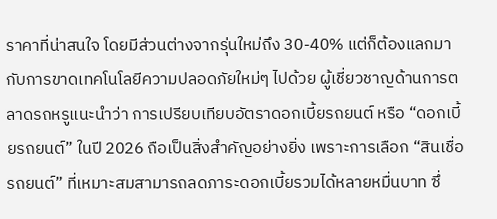ราคาที่น่าสนใจ โดยมีส่วนต่างจากรุ่นใหม่ถึง 30-40% แต่ก็ต้องแลกมากับการขาดเทคโนโลยีความปลอดภัยใหม่ๆ ไปด้วย ผู้เชี่ยวชาญด้านการตลาดรถหรูแนะนำว่า การเปรียบเทียบอัตราดอกเบี้ยรถยนต์ หรือ “ดอกเบี้ยรถยนต์” ในปี 2026 ถือเป็นสิ่งสำคัญอย่างยิ่ง เพราะการเลือก “สินเชื่อรถยนต์” ที่เหมาะสมสามารถลดภาระดอกเบี้ยรวมได้หลายหมื่นบาท ซึ่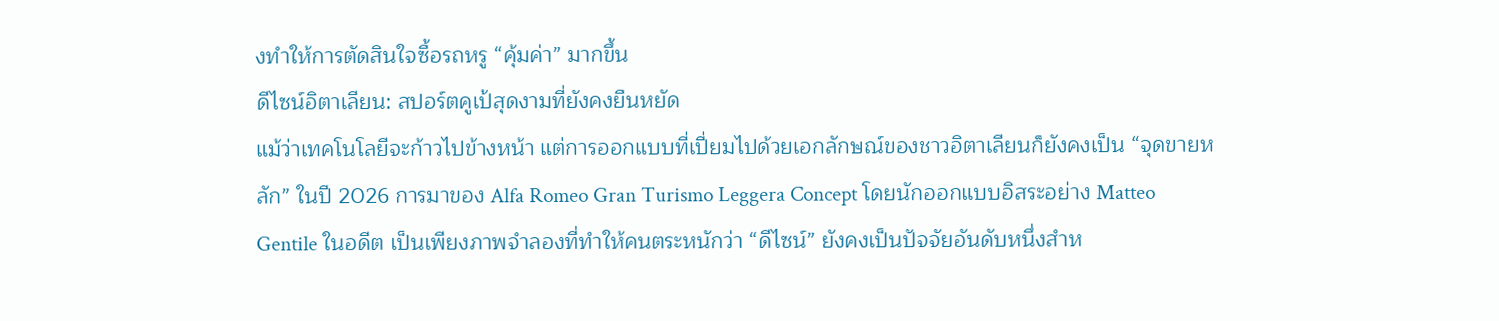งทำให้การตัดสินใจซื้อรถหรู “คุ้มค่า” มากขึ้น
ดีไซน์อิตาเลียน: สปอร์ตคูเป้สุดงามที่ยังคงยืนหยัด
แม้ว่าเทคโนโลยีจะก้าวไปข้างหน้า แต่การออกแบบที่เปี่ยมไปด้วยเอกลักษณ์ของชาวอิตาเลียนก็ยังคงเป็น “จุดขายหลัก” ในปี 2026 การมาของ Alfa Romeo Gran Turismo Leggera Concept โดยนักออกแบบอิสระอย่าง Matteo Gentile ในอดีต เป็นเพียงภาพจำลองที่ทำให้คนตระหนักว่า “ดีไซน์” ยังคงเป็นปัจจัยอันดับหนึ่งสำห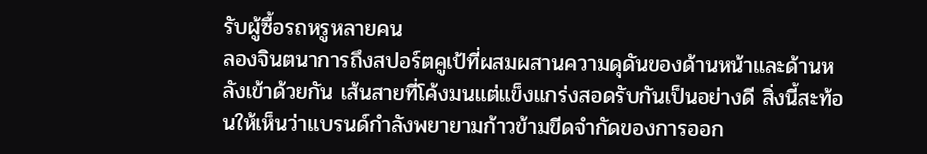รับผู้ซื้อรถหรูหลายคน
ลองจินตนาการถึงสปอร์ตคูเป้ที่ผสมผสานความดุดันของด้านหน้าและด้านหลังเข้าด้วยกัน เส้นสายที่โค้งมนแต่แข็งแกร่งสอดรับกันเป็นอย่างดี สิ่งนี้สะท้อนให้เห็นว่าแบรนด์กำลังพยายามก้าวข้ามขีดจำกัดของการออก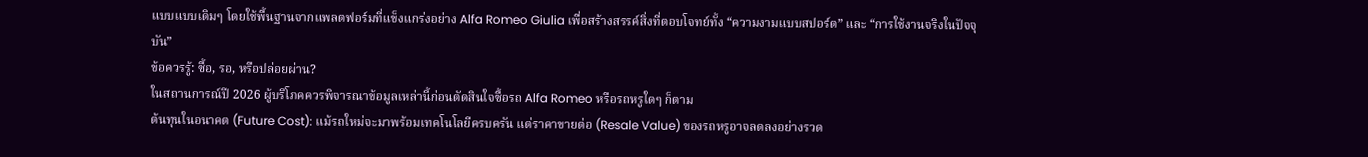แบบแบบเดิมๆ โดยใช้พื้นฐานจากแพลตฟอร์มที่แข็งแกร่งอย่าง Alfa Romeo Giulia เพื่อสร้างสรรค์สิ่งที่ตอบโจทย์ทั้ง “ความงามแบบสปอร์ต” และ “การใช้งานจริงในปัจจุบัน”
ข้อควรรู้: ซื้อ, รอ, หรือปล่อยผ่าน?
ในสถานการณ์ปี 2026 ผู้บริโภคควรพิจารณาข้อมูลเหล่านี้ก่อนตัดสินใจซื้อรถ Alfa Romeo หรือรถหรูใดๆ ก็ตาม
ต้นทุนในอนาคต (Future Cost): แม้รถใหม่จะมาพร้อมเทคโนโลยีครบครัน แต่ราคาขายต่อ (Resale Value) ของรถหรูอาจลดลงอย่างรวด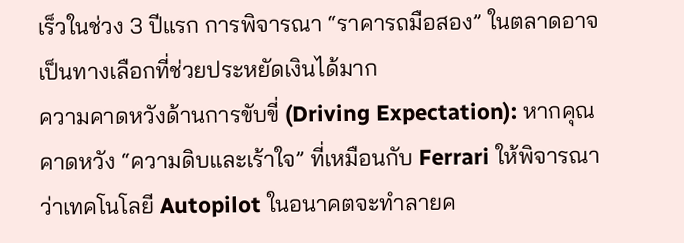เร็วในช่วง 3 ปีแรก การพิจารณา “ราคารถมือสอง” ในตลาดอาจเป็นทางเลือกที่ช่วยประหยัดเงินได้มาก
ความคาดหวังด้านการขับขี่ (Driving Expectation): หากคุณคาดหวัง “ความดิบและเร้าใจ” ที่เหมือนกับ Ferrari ให้พิจารณาว่าเทคโนโลยี Autopilot ในอนาคตจะทำลายค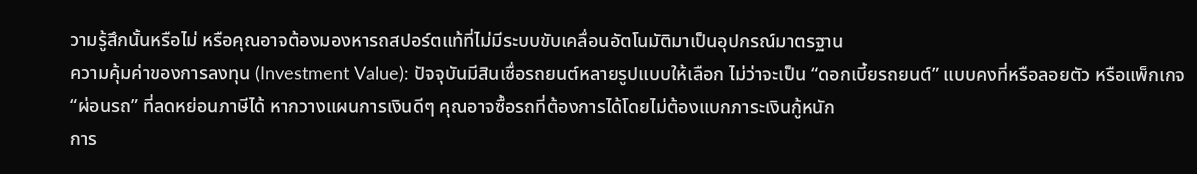วามรู้สึกนั้นหรือไม่ หรือคุณอาจต้องมองหารถสปอร์ตแท้ที่ไม่มีระบบขับเคลื่อนอัตโนมัติมาเป็นอุปกรณ์มาตรฐาน
ความคุ้มค่าของการลงทุน (Investment Value): ปัจจุบันมีสินเชื่อรถยนต์หลายรูปแบบให้เลือก ไม่ว่าจะเป็น “ดอกเบี้ยรถยนต์” แบบคงที่หรือลอยตัว หรือแพ็กเกจ “ผ่อนรถ” ที่ลดหย่อนภาษีได้ หากวางแผนการเงินดีๆ คุณอาจซื้อรถที่ต้องการได้โดยไม่ต้องแบกภาระเงินกู้หนัก
การ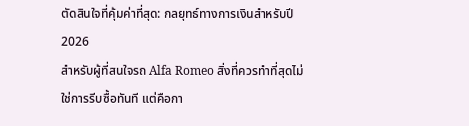ตัดสินใจที่คุ้มค่าที่สุด: กลยุทธ์ทางการเงินสำหรับปี 2026
สำหรับผู้ที่สนใจรถ Alfa Romeo สิ่งที่ควรทำที่สุดไม่ใช่การรีบซื้อทันที แต่คือกา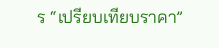ร “เปรียบเทียบราคา”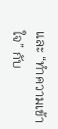และ “ทำความเข้าใจ” กับ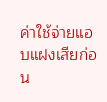ค่าใช้จ่ายแอบแฝงเสียก่อน